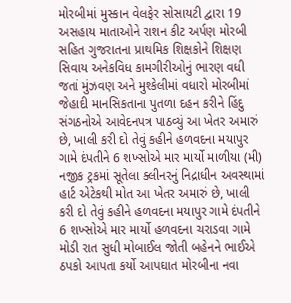મોરબીમાં મુસ્કાન વેલફેર સોસાયટી દ્વારા 19 અસહાય માતાઓને રાશન કીટ અર્પણ મોરબી સહિત ગુજરાતના પ્રાથમિક શિક્ષકોને શિક્ષણ સિવાય અનેકવિધ કામગીરીઓનું ભારણ વધી જતાં મુંઝવણ અને મુશ્કેલીમાં વધારો મોરબીમાં જેહાદી માનસિકતાના પુતળા દહન કરીને હિંદુ સંગઠનોએ આવેદનપત્ર પાઠવ્યું આ ખેતર અમારું છે, ખાલી કરી દો તેવું કહીને હળવદના મયાપુર ગામે દંપતીને 6 શખ્સોએ માર માર્યો માળીયા (મી) નજીક ટ્રકમાં સૂતેલા ક્લીનરનું નિદ્રાધીન અવસ્થામાં હાર્ટ એટેકથી મોત આ ખેતર અમારું છે, ખાલી કરી દો તેવું કહીને હળવદના મયાપુર ગામે દંપતીને 6 શખ્સોએ માર માર્યો હળવદના ચરાડવા ગામે મોડી રાત સુધી મોબાઈલ જોતી બહેનને ભાઈએ ઠપકો આપતા કર્યો આપઘાત મોરબીના નવા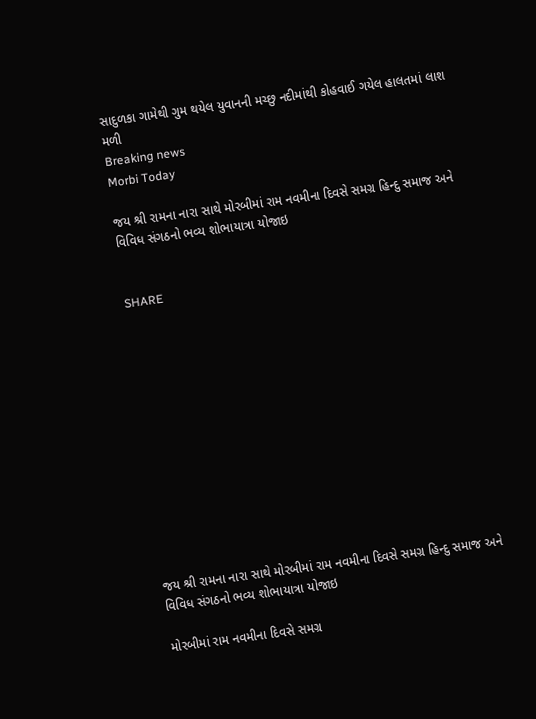સાદુળકા ગામેથી ગુમ થયેલ યુવાનની મચ્છુ નદીમાંથી કોહવાઈ ગયેલ હાલતમાં લાશ મળી
Breaking news
Morbi Today

જય શ્રી રામના નારા સાથે મોરબીમાં રામ નવમીના દિવસે સમગ્ર હિન્દુ સમાજ અને વિવિધ સંગઠનો ભવ્ય શોભાયાત્રા યોજાઇ


SHARE













જય શ્રી રામના નારા સાથે મોરબીમાં રામ નવમીના દિવસે સમગ્ર હિન્દુ સમાજ અને વિવિધ સંગઠનો ભવ્ય શોભાયાત્રા યોજાઇ

મોરબીમાં રામ નવમીના દિવસે સમગ્ર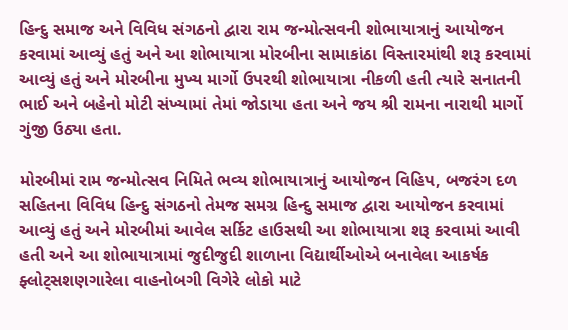હિન્દુ સમાજ અને વિવિધ સંગઠનો દ્વારા રામ જન્મોત્સવની શોભાયાત્રાનું આયોજન કરવામાં આવ્યું હતું અને આ શોભાયાત્રા મોરબીના સામાકાંઠા વિસ્તારમાંથી શરૂ કરવામાં આવ્યું હતું અને મોરબીના મુખ્ય માર્ગો ઉપરથી શોભાયાત્રા નીકળી હતી ત્યારે સનાતની ભાઈ અને બહેનો મોટી સંખ્યામાં તેમાં જોડાયા હતા અને જય શ્રી રામના નારાથી માર્ગો ગુંજી ઉઠ્યા હતા.

મોરબીમાં રામ જન્મોત્સવ નિમિતે ભવ્ય શોભાયાત્રાનું આયોજન વિહિપ, બજરંગ દળ સહિતના વિવિધ હિન્દુ સંગઠનો તેમજ સમગ્ર હિન્દુ સમાજ દ્વારા આયોજન કરવામાં આવ્યું હતું અને મોરબીમાં આવેલ સર્કિટ હાઉસથી આ શોભાયાત્રા શરૂ કરવામાં આવી હતી અને આ શોભાયાત્રામાં જુદીજુદી શાળાના વિદ્યાર્થીઓએ બનાવેલા આકર્ષક ફ્લોટ્સશણગારેલા વાહનોબગી વિગેરે લોકો માટે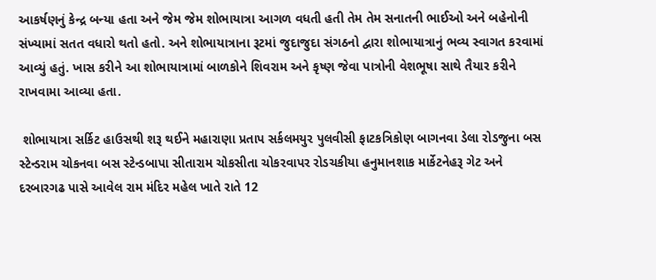આકર્ષણનું કેન્દ્ર બન્યા હતા અને જેમ જેમ શોભાયાત્રા આગળ વધતી હતી તેમ તેમ સનાતની ભાઈઓ અને બહેનોની સંખ્યામાં સતત વધારો થતો હતો. અને શોભાયાત્રાના રૂટમાં જુદાજુદા સંગઠનો દ્વારા શોભાયાત્રાનું ભવ્ય સ્વાગત કરવામાં આવ્યું હતું. ખાસ કરીને આ શોભાયાત્રામાં બાળકોને શિવરામ અને કૃષ્ણ જેવા પાત્રોની વેશભૂષા સાથે તૈયાર કરીને રાખવામા આવ્યા હતા.

 શોભાયાત્રા સર્કિટ હાઉસથી શરૂ થઈને મહારાણા પ્રતાપ સર્કલમયુર પુલવીસી ફાટકત્રિકોણ બાગનવા ડેલા રોડજુના બસ સ્ટેન્ડરામ ચોકનવા બસ સ્ટેન્ડબાપા સીતારામ ચોકસીતા ચોકરવાપર રોડચકીયા હનુમાનશાક માર્કેટનેહરૂ ગેટ અને દરબારગઢ પાસે આવેલ રામ મંદિર મહેલ ખાતે રાતે 12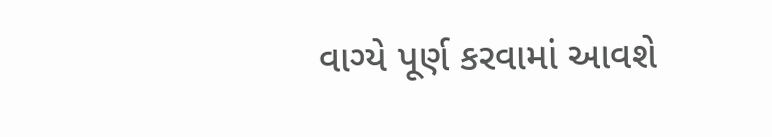વાગ્યે પૂર્ણ કરવામાં આવશે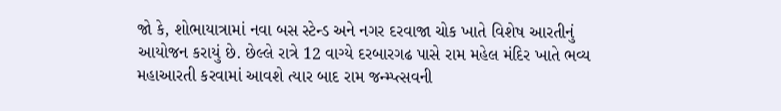જો કે, શોભાયાત્રામાં નવા બસ સ્ટેન્ડ અને નગર દરવાજા ચોક ખાતે વિશેષ આરતીનું આયોજન કરાયું છે. છેલ્લે રાત્રે 12 વાગ્યે દરબારગઢ પાસે રામ મહેલ મંદિર ખાતે ભવ્ય મહાઆરતી કરવામાં આવશે ત્યાર બાદ રામ જન્મ્પ્ત્સવની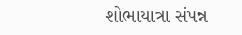શોભાયાત્રા સંપન્ન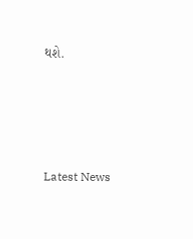થશે.






Latest News